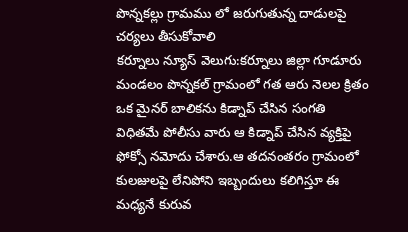పొన్నకల్లు గ్రామము లో జరుగుతున్న దాడులపై చర్యలు తీసుకోవాలి
కర్నూలు న్యూస్ వెలుగు:కర్నూలు జిల్లా గూడూరు మండలం పొన్నకల్ గ్రామంలో గత ఆరు నెలల క్రితం ఒక మైనర్ బాలికను కిడ్నాప్ చేసిన సంగతి విధితమే పోలీసు వారు ఆ కిడ్నాప్ చేసిన వ్యక్తిపై ఫోక్సో నమోదు చేశారు.ఆ తదనంతరం గ్రామంలో కులజులపై లేనిపోని ఇబ్బందులు కలిగిస్తూ ఈ మధ్యనే కురువ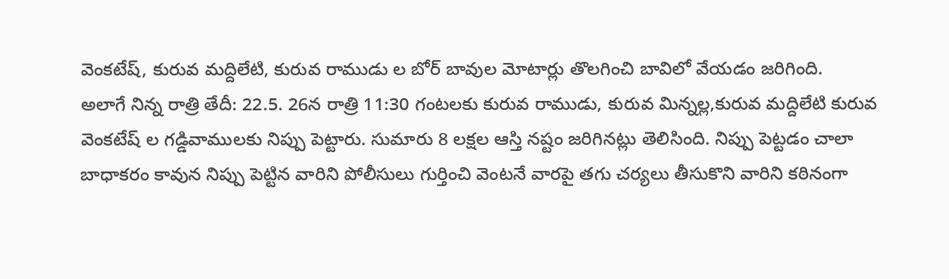వెంకటేష్, కురువ మద్దిలేటి, కురువ రాముడు ల బోర్ బావుల మోటార్లు తొలగించి బావిలో వేయడం జరిగింది.
అలాగే నిన్న రాత్రి తేదీ: 22.5. 26న రాత్రి 11:30 గంటలకు కురువ రాముడు, కురువ మిన్నల్ల,కురువ మద్దిలేటి కురువ వెంకటేష్ ల గడ్డివాములకు నిప్పు పెట్టారు. సుమారు 8 లక్షల ఆస్తి నష్టం జరిగినట్లు తెలిసింది. నిప్పు పెట్టడం చాలా బాధాకరం కావున నిప్పు పెట్టిన వారిని పోలీసులు గుర్తించి వెంటనే వారపై తగు చర్యలు తీసుకొని వారిని కఠినంగా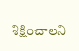శిక్షించాలని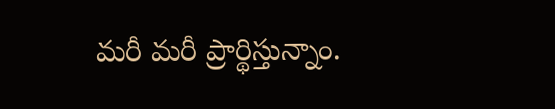మరీ మరీ ప్రార్థిస్తున్నాం.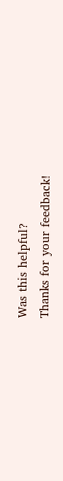Was this helpful?
Thanks for your feedback!